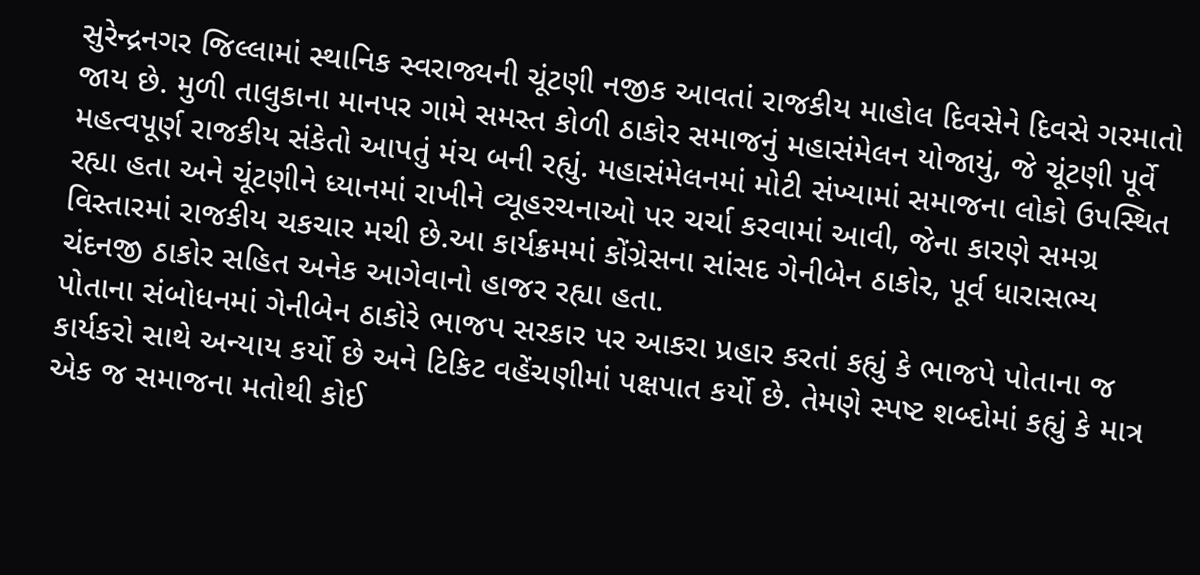સુરેન્દ્રનગર જિલ્લામાં સ્થાનિક સ્વરાજ્યની ચૂંટણી નજીક આવતાં રાજકીય માહોલ દિવસેને દિવસે ગરમાતો જાય છે. મુળી તાલુકાના માનપર ગામે સમસ્ત કોળી ઠાકોર સમાજનું મહાસંમેલન યોજાયું, જે ચૂંટણી પૂર્વે મહત્વપૂર્ણ રાજકીય સંકેતો આપતું મંચ બની રહ્યું. મહાસંમેલનમાં મોટી સંખ્યામાં સમાજના લોકો ઉપસ્થિત રહ્યા હતા અને ચૂંટણીને ધ્યાનમાં રાખીને વ્યૂહરચનાઓ પર ચર્ચા કરવામાં આવી, જેના કારણે સમગ્ર વિસ્તારમાં રાજકીય ચકચાર મચી છે.આ કાર્યક્રમમાં કોંગ્રેસના સાંસદ ગેનીબેન ઠાકોર, પૂર્વ ધારાસભ્ય ચંદનજી ઠાકોર સહિત અનેક આગેવાનો હાજર રહ્યા હતા.
પોતાના સંબોધનમાં ગેનીબેન ઠાકોરે ભાજપ સરકાર પર આકરા પ્રહાર કરતાં કહ્યું કે ભાજપે પોતાના જ કાર્યકરો સાથે અન્યાય કર્યો છે અને ટિકિટ વહેંચણીમાં પક્ષપાત કર્યો છે. તેમણે સ્પષ્ટ શબ્દોમાં કહ્યું કે માત્ર એક જ સમાજના મતોથી કોઈ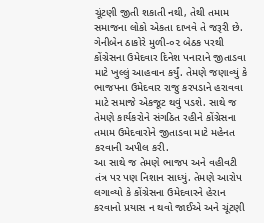ચૂંટણી જીતી શકાતી નથી, તેથી તમામ સમાજના લોકો એકતા દાખવે તે જરૂરી છે.
ગેનીબેન ઠાકોરે મુળી-૦૨ બેઠક પરથી કોંગ્રેસના ઉમેદવાર દિનેશ પનારાને જીતાડવા માટે ખુલ્લું આહવાન કર્યું. તેમણે જણાવ્યું કે ભાજપના ઉમેદવાર રાજુ કરપડાને હરાવવા માટે સમાજે એકજૂટ થવું પડશે. સાથે જ તેમણે કાર્યકરોને સંગઠિત રહીને કોંગ્રેસના તમામ ઉમેદવારોને જીતાડવા માટે મહેનત કરવાની અપીલ કરી.
આ સાથે જ તેમણે ભાજપ અને વહીવટી તંત્ર પર પણ નિશાન સાધ્યું. તેમણે આરોપ લગાવ્યો કે કોંગ્રેસના ઉમેદવારને હેરાન કરવાનો પ્રયાસ ન થવો જાઈએ અને ચૂંટણી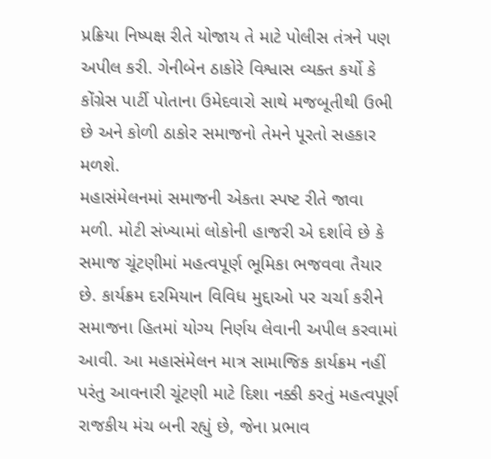પ્રક્રિયા નિષ્પક્ષ રીતે યોજાય તે માટે પોલીસ તંત્રને પણ અપીલ કરી. ગેનીબેન ઠાકોરે વિશ્વાસ વ્યક્ત કર્યો કે કોંગ્રેસ પાર્ટી પોતાના ઉમેદવારો સાથે મજબૂતીથી ઉભી છે અને કોળી ઠાકોર સમાજનો તેમને પૂરતો સહકાર મળશે.
મહાસંમેલનમાં સમાજની એકતા સ્પષ્ટ રીતે જાવા મળી. મોટી સંખ્યામાં લોકોની હાજરી એ દર્શાવે છે કે સમાજ ચૂંટણીમાં મહત્વપૂર્ણ ભૂમિકા ભજવવા તૈયાર છે. કાર્યક્રમ દરમિયાન વિવિધ મુદ્દાઓ પર ચર્ચા કરીને સમાજના હિતમાં યોગ્ય નિર્ણય લેવાની અપીલ કરવામાં આવી. આ મહાસંમેલન માત્ર સામાજિક કાર્યક્રમ નહીં પરંતુ આવનારી ચૂંટણી માટે દિશા નક્કી કરતું મહત્વપૂર્ણ રાજકીય મંચ બની રહ્યું છે, જેના પ્રભાવ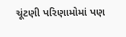ચૂંટણી પરિણામોમાં પણ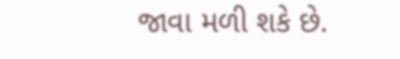જાવા મળી શકે છે.